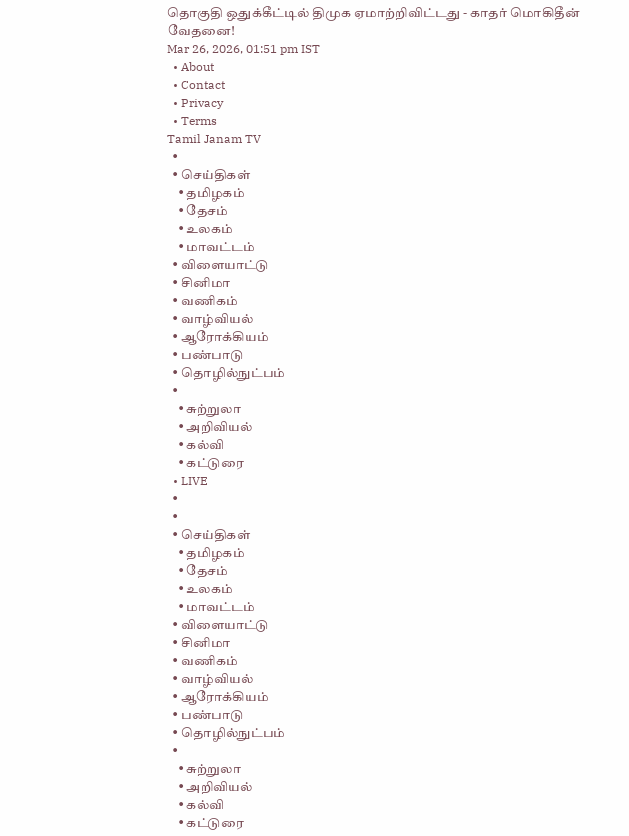தொகுதி ஒதுக்கீட்டில் திமுக ஏமாற்றிவிட்டது - காதர் மொகிதீன் வேதனை!
Mar 26, 2026, 01:51 pm IST
  • About
  • Contact
  • Privacy
  • Terms
Tamil Janam TV
  •
  • செய்திகள்
    • தமிழகம்
    • தேசம்
    • உலகம்
    • மாவட்டம்
  • விளையாட்டு
  • சினிமா
  • வணிகம்
  • வாழ்வியல்
  • ஆரோக்கியம்
  • பண்பாடு
  • தொழில்நுட்பம்
  •
    • சுற்றுலா
    • அறிவியல்
    • கல்வி
    • கட்டுரை
  • LIVE
  •
  •
  • செய்திகள்
    • தமிழகம்
    • தேசம்
    • உலகம்
    • மாவட்டம்
  • விளையாட்டு
  • சினிமா
  • வணிகம்
  • வாழ்வியல்
  • ஆரோக்கியம்
  • பண்பாடு
  • தொழில்நுட்பம்
  •
    • சுற்றுலா
    • அறிவியல்
    • கல்வி
    • கட்டுரை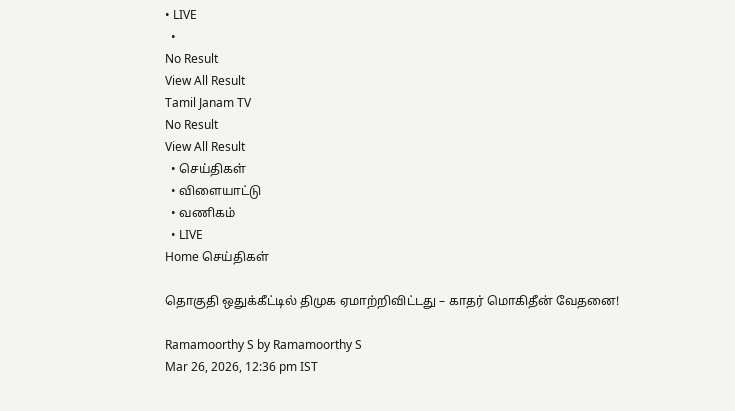• LIVE
  •
No Result
View All Result
Tamil Janam TV
No Result
View All Result
  • செய்திகள்
  • விளையாட்டு
  • வணிகம்
  • LIVE
Home செய்திகள்

தொகுதி ஒதுக்கீட்டில் திமுக ஏமாற்றிவிட்டது – காதர் மொகிதீன் வேதனை!

Ramamoorthy S by Ramamoorthy S
Mar 26, 2026, 12:36 pm IST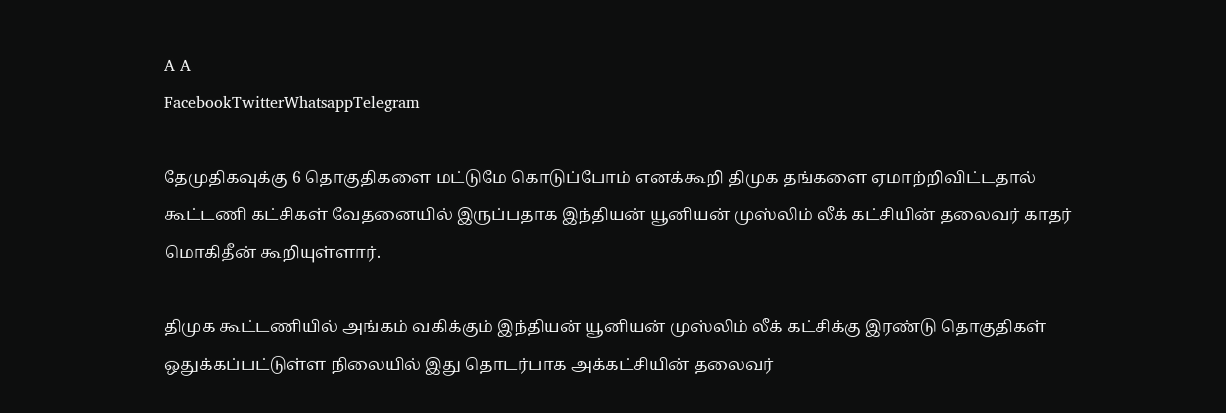A A
FacebookTwitterWhatsappTelegram

தேமுதிகவுக்கு 6 தொகுதிகளை மட்டுமே கொடுப்போம் எனக்கூறி திமுக தங்களை ஏமாற்றிவிட்டதால் கூட்டணி கட்சிகள் வேதனையில் இருப்பதாக இந்தியன் யூனியன் முஸ்லிம் லீக் கட்சியின் தலைவர் காதர் மொகிதீன் கூறியுள்ளார்.

திமுக கூட்டணியில் அங்கம் வகிக்கும் இந்தியன் யூனியன் முஸ்லிம் லீக் கட்சிக்கு இரண்டு தொகுதிகள் ஒதுக்கப்பட்டுள்ள நிலையில் இது தொடர்பாக அக்கட்சியின் தலைவர்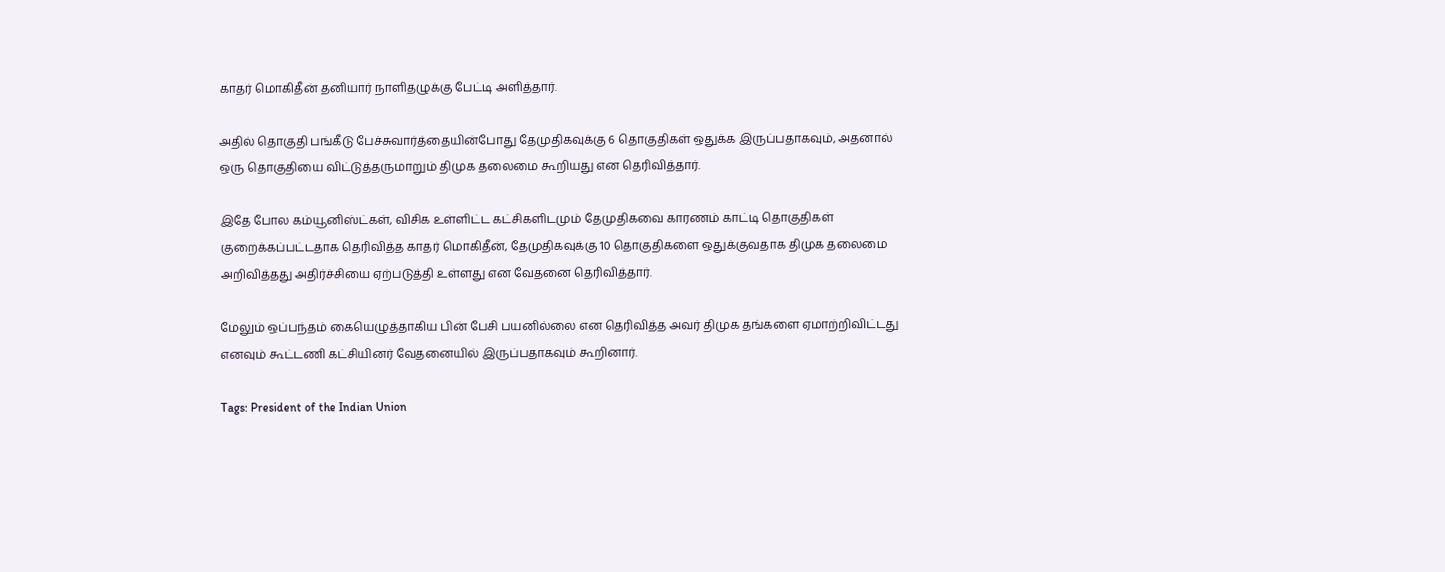காதர் மொகிதீன் தனியார் நாளிதழுக்கு பேட்டி அளித்தார்.

அதில் தொகுதி பங்கீடு பேச்சுவார்த்தையின்போது தேமுதிகவுக்கு 6 தொகுதிகள் ஒதுக்க இருப்பதாகவும், அதனால் ஒரு தொகுதியை விட்டுத்தருமாறும் திமுக தலைமை கூறியது என தெரிவித்தார்.

இதே போல கம்யூனிஸ்ட்கள், விசிக உள்ளிட்ட கட்சிகளிடமும் தேமுதிகவை காரணம் காட்டி தொகுதிகள் குறைக்கப்பட்டதாக தெரிவித்த காதர் மொகிதீன், தேமுதிகவுக்கு 10 தொகுதிகளை ஒதுக்குவதாக திமுக தலைமை அறிவித்தது அதிர்ச்சியை ஏற்படுத்தி உள்ளது என வேதனை தெரிவித்தார்.

மேலும் ஒப்பந்தம் கையெழுத்தாகிய பின் பேசி பயனில்லை என தெரிவித்த அவர் திமுக தங்களை ஏமாற்றிவிட்டது எனவும் கூட்டணி கட்சியினர் வேதனையில் இருப்பதாகவும் கூறினார்.

Tags: President of the Indian Union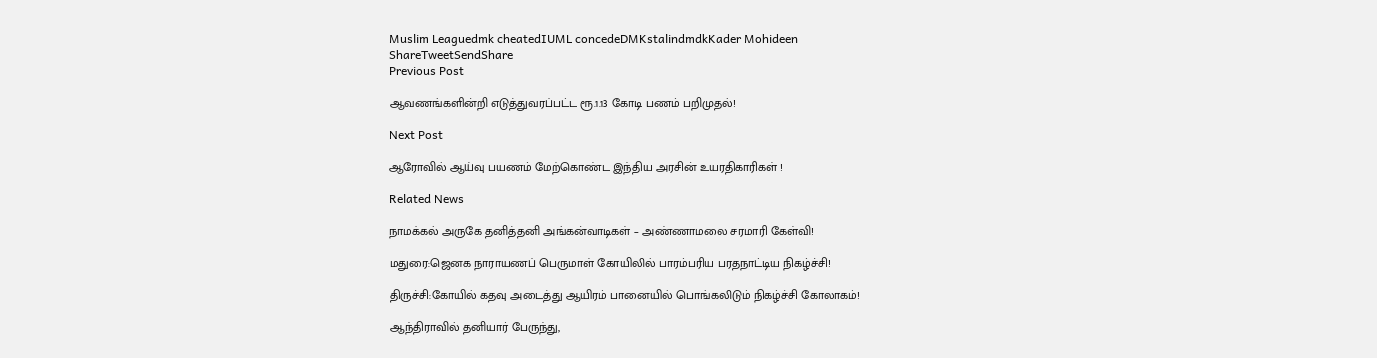Muslim Leaguedmk cheatedIUML concedeDMKstalindmdkKader Mohideen
ShareTweetSendShare
Previous Post

ஆவணங்களின்றி எடுத்துவரப்பட்ட ரூ.1.13 கோடி பணம் பறிமுதல்!

Next Post

ஆரோவில் ஆய்வு பயணம் மேற்கொண்ட இந்திய அரசின் உயரதிகாரிகள் !

Related News

நாமக்கல் அருகே தனித்தனி அங்கன்வாடிகள் – அண்ணாமலை சரமாரி கேள்வி!

மதுரை:ஜெனக நாராயணப் பெருமாள் கோயிலில் பாரம்பரிய பரதநாட்டிய நிகழ்ச்சி!

திருச்சி:கோயில் கதவு அடைத்து ஆயிரம் பானையில் பொங்கலிடும் நிகழ்ச்சி கோலாகம்!

ஆந்திராவில் தனியார் பேருந்து,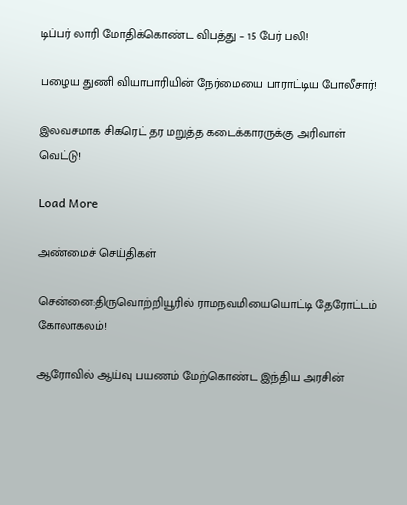டிப்பர் லாரி மோதிக்கொண்ட விபத்து – 15 பேர் பலி!

பழைய துணி வியாபாரியின் நேர்மையை பாராட்டிய போலீசார்!

இலவசமாக சிகரெட் தர மறுத்த கடைக்காரருக்கு அரிவாள் வெட்டு!

Load More

அண்மைச் செய்திகள்

சென்னை:திருவொற்றியூரில் ராமநவமியையொட்டி தேரோட்டம் கோலாகலம்!

ஆரோவில் ஆய்வு பயணம் மேற்கொண்ட இந்திய அரசின்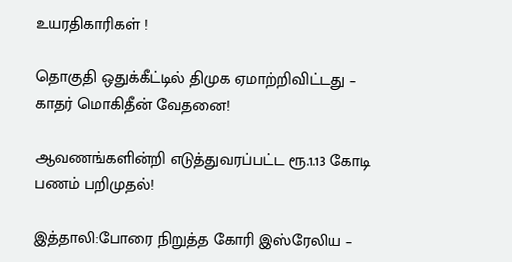உயரதிகாரிகள் !

தொகுதி ஒதுக்கீட்டில் திமுக ஏமாற்றிவிட்டது – காதர் மொகிதீன் வேதனை!

ஆவணங்களின்றி எடுத்துவரப்பட்ட ரூ.1.13 கோடி பணம் பறிமுதல்!

இத்தாலி:போரை நிறுத்த கோரி இஸ்ரேலிய –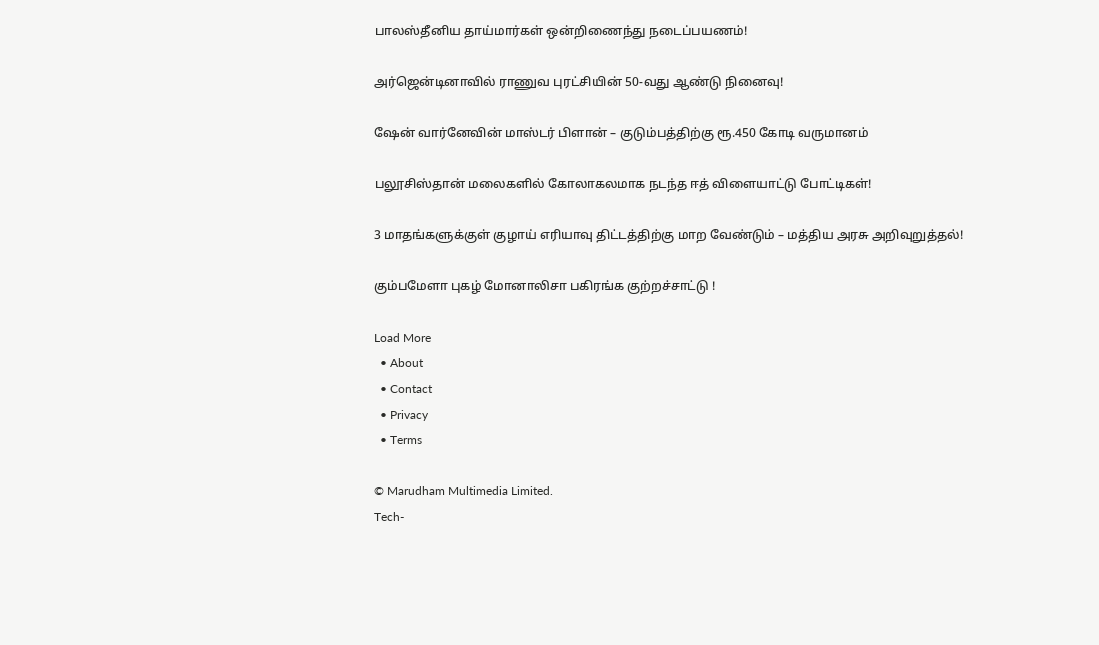பாலஸ்தீனிய தாய்மார்கள் ஒன்றிணைந்து நடைப்பயணம்!

அர்ஜென்டினாவில் ராணுவ புரட்சியின் 50-வது ஆண்டு நினைவு!

ஷேன் வார்னேவின் மாஸ்டர் பிளான் – குடும்பத்திற்கு ரூ.450 கோடி வருமானம்

பலூசிஸ்தான் மலைகளில் கோலாகலமாக நடந்த ஈத் விளையாட்டு போட்டிகள்!

3 மாதங்களுக்குள் குழாய் எரியாவு திட்டத்திற்கு மாற வேண்டும் – மத்திய அரசு அறிவுறுத்தல்!

கும்பமேளா புகழ் மோனாலிசா பகிரங்க குற்றச்சாட்டு !

Load More
  • About
  • Contact
  • Privacy
  • Terms

© Marudham Multimedia Limited.
Tech-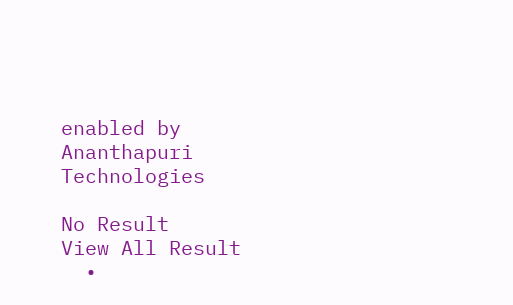enabled by Ananthapuri Technologies

No Result
View All Result
  •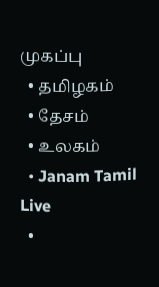முகப்பு
  • தமிழகம்
  • தேசம்
  • உலகம்
  • Janam Tamil Live
  •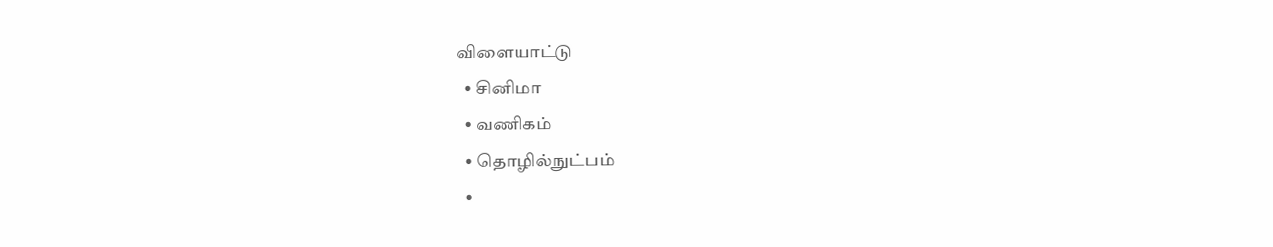விளையாட்டு
  • சினிமா
  • வணிகம்
  • தொழில்நுட்பம்
  •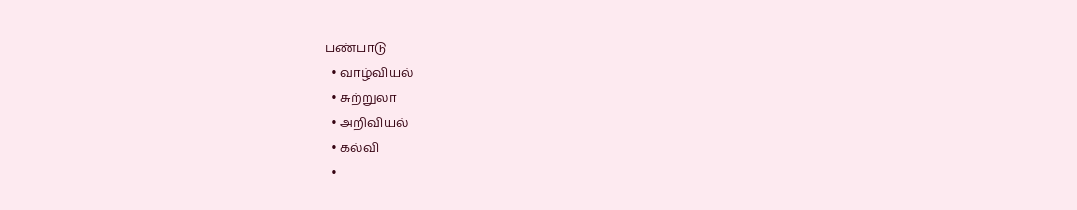பண்பாடு
  • வாழ்வியல்
  • சுற்றுலா
  • அறிவியல்
  • கல்வி
  •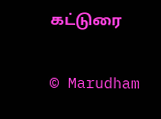கட்டுரை

© Marudham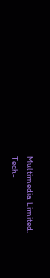Multimedia Limited.
Tech-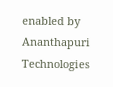enabled by Ananthapuri Technologies